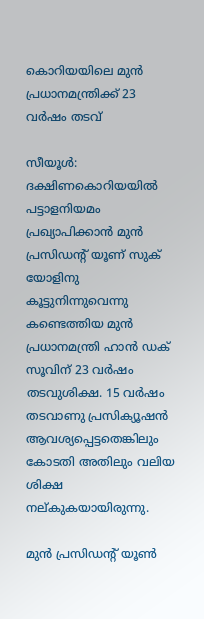കൊറിയയിലെ മുൻ പ്രധാനമന്ത്രിക്ക് 23 വർഷം തടവ്

സീയൂൾ: ദക്ഷിണകൊറിയയിൽ പട്ടാളനിയമം പ്രഖ്യാപിക്കാൻ മുൻ പ്രസിഡന്‍റ് യൂണ്‌ സുക് യോളിനു കൂട്ടുനിന്നുവെന്നു കണ്ടെത്തിയ മുൻ പ്രധാനമന്ത്രി ഹാൻ ഡക് സൂവിന് 23 വർഷം തടവുശിക്ഷ. 15 വർഷം തടവാണു പ്രസിക്യൂഷൻ ആവശ്യപ്പെട്ടതെങ്കിലും കോടതി അതിലും വലിയ ശിക്ഷ നല്കുകയായിരുന്നു.

മുൻ പ്രസിഡന്‍റ് യൂൺ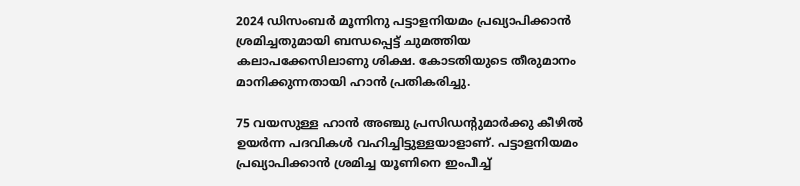2024 ഡിസംബർ മൂന്നിനു പട്ടാളനിയമം പ്രഖ്യാപിക്കാൻ ശ്രമിച്ചതുമായി ബന്ധപ്പെട്ട് ചുമത്തിയ കലാപക്കേസിലാണു ശിക്ഷ. കോടതിയുടെ തീരുമാനം മാനിക്കുന്നതായി ഹാൻ പ്രതികരിച്ചു.

75 വയസുള്ള ഹാൻ അഞ്ചു പ്രസിഡന്‍റുമാർക്കു കീഴിൽ ഉയർന്ന പദവികൾ വഹിച്ചിട്ടുള്ളയാളാണ്. പട്ടാളനിയമം പ്രഖ്യാപിക്കാൻ ശ്രമിച്ച യൂണിനെ ഇംപീച്ച്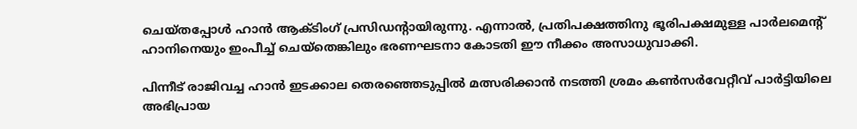ചെയ്തപ്പോൾ ഹാൻ ആക്‌ടിംഗ് പ്രസിഡന്‍റായിരുന്നു. എന്നാൽ, പ്രതിപക്ഷത്തിനു ഭൂരിപക്ഷമുള്ള പാർലമെന്‍റ് ഹാനിനെയും ഇംപീച്ച് ചെയ്തെങ്കിലും ഭരണഘടനാ കോടതി ഈ നീക്കം അസാധുവാക്കി.

പിന്നീട് രാജിവച്ച ഹാൻ ഇടക്കാല തെരഞ്ഞെടുപ്പിൽ മത്സരിക്കാൻ നടത്തി ശ്രമം കൺസർവേറ്റീവ് പാർട്ടിയിലെ അഭിപ്രായ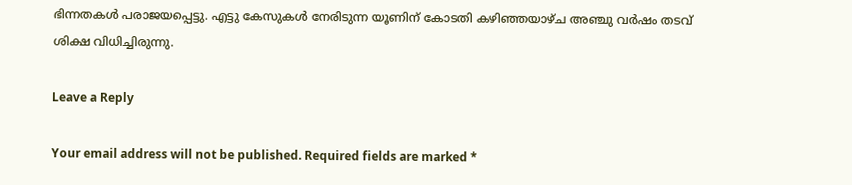ഭിന്നതകൾ പരാജയപ്പെട്ടു. എട്ടു കേസുകൾ നേരിടുന്ന യൂണിന് കോടതി കഴിഞ്ഞയാഴ്ച അഞ്ചു വർഷം തടവ് ശിക്ഷ വിധിച്ചിരുന്നു.

Leave a Reply

Your email address will not be published. Required fields are marked *